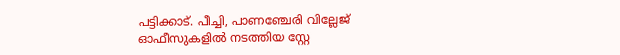പട്ടിക്കാട്. പീച്ചി, പാണഞ്ചേരി വില്ലേജ് ഓഫീസുകളിൽ നടത്തിയ സ്റ്റേ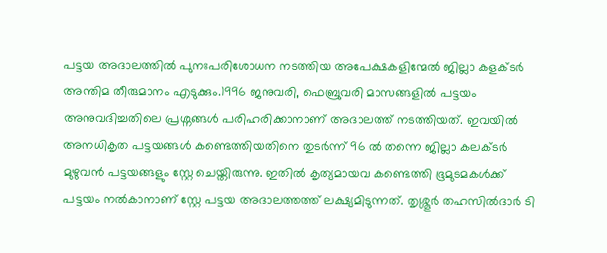പട്ടയ അദാലത്തിൽ പുനഃപരിശോധന നടത്തിയ അപേക്ഷകളിന്മേൽ ജില്ലാ കളക്ടർ അന്തിമ തീരുമാനം എടുക്കും.1996 ജനുവരി, ഫെബ്രുവരി മാസങ്ങളിൽ പട്ടയം അനുവദിച്ചതിലെ പ്രശ്നങ്ങൾ പരിഹരിക്കാനാണ് അദാലത്ത് നടത്തിയത്. ഇവയിൽ അനധികൃത പട്ടയങ്ങൾ കണ്ടെത്തിയതിനെ തുടർന്ന് 96 ൽ തന്നെ ജില്ലാ കലക്ടർ മുഴുവൻ പട്ടയങ്ങളും സ്റ്റേ ചെയ്തിരുന്നു. ഇതിൽ കൃത്യമായവ കണ്ടെത്തി ഭൂമുടമകൾക്ക് പട്ടയം നൽകാനാണ് സ്റ്റേ പട്ടയ അദാലത്തത്ത് ലക്ഷ്യമിടുന്നത്. തൃശ്ശൂർ തഹസിൽദാർ ടി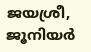ജയശ്രീ, ജൂനിയർ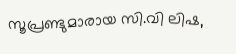സൂപ്രണ്ടുമാരായ സി.വി ലിഷ,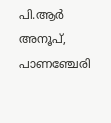പി.ആർ അനൂപ്, പാണഞ്ചേരി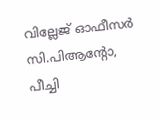വില്ലേജ് ഓഫീസർ സി.പിആന്റോ, പീച്ചി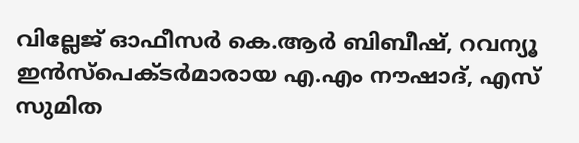വില്ലേജ് ഓഫീസർ കെ.ആർ ബിബീഷ്, റവന്യൂ ഇൻസ്പെക്ടർമാരായ എ.എം നൗഷാദ്, എസ് സുമിത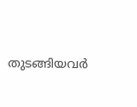തുടങ്ങിയവർ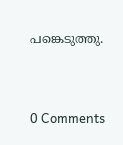പങ്കെടുത്തു.


0 Comments